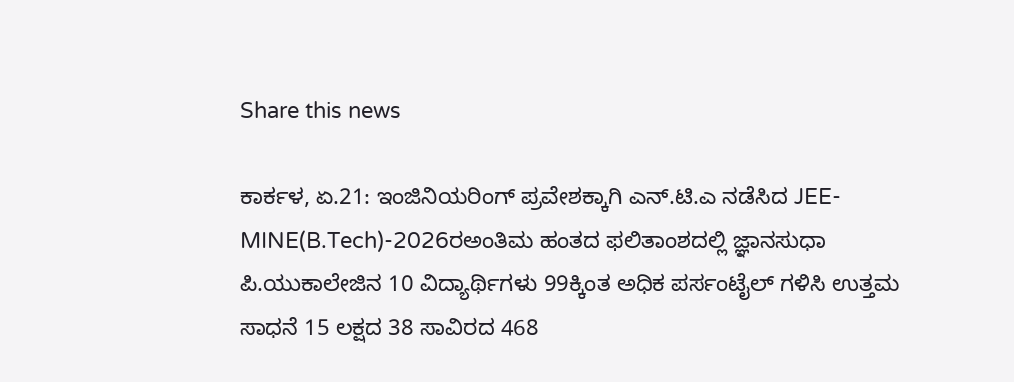Share this news

ಕಾರ್ಕಳ, ಏ.21: ಇಂಜಿನಿಯರಿಂಗ್ ಪ್ರವೇಶಕ್ಕಾಗಿ ಎನ್.ಟಿ.ಎ ನಡೆಸಿದ JEE-MINE(B.Tech)-2026ರಅಂತಿಮ ಹಂತದ ಫಲಿತಾಂಶದಲ್ಲಿ ಜ್ಞಾನಸುಧಾ ಪಿ.ಯುಕಾಲೇಜಿನ 10 ವಿದ್ಯಾರ್ಥಿಗಳು 99ಕ್ಕಿಂತ ಅಧಿಕ ಪರ್ಸಂಟೈಲ್ ಗಳಿಸಿ ಉತ್ತಮ ಸಾಧನೆ 15 ಲಕ್ಷದ 38 ಸಾವಿರದ 468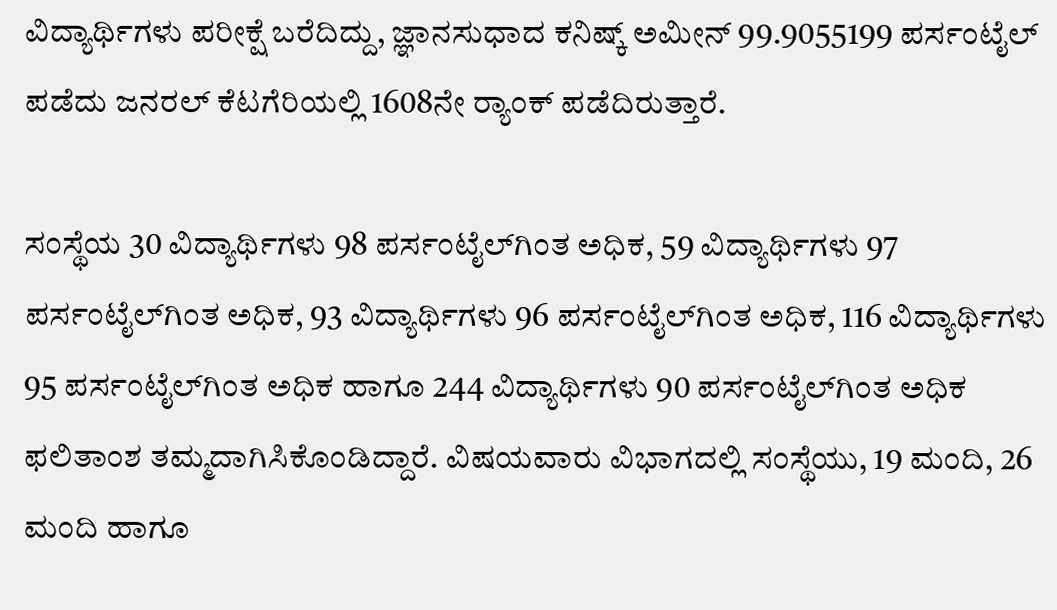ವಿದ್ಯಾರ್ಥಿಗಳು ಪರೀಕ್ಷೆ ಬರೆದಿದ್ದು, ಜ್ಞಾನಸುಧಾದ ಕನಿಷ್ಕ್ ಅಮೀನ್ 99.9055199 ಪರ್ಸಂಟೈಲ್ ಪಡೆದು ಜನರಲ್ ಕೆಟಗೆರಿಯಲ್ಲಿ 1608ನೇ ರ‍್ಯಾಂಕ್ ಪಡೆದಿರುತ್ತಾರೆ.

ಸಂಸ್ಥೆಯ 30 ವಿದ್ಯಾರ್ಥಿಗಳು 98 ಪರ್ಸಂಟೈಲ್‌ಗಿಂತ ಅಧಿಕ, 59 ವಿದ್ಯಾರ್ಥಿಗಳು 97 ಪರ್ಸಂಟೈಲ್‌ಗಿಂತ ಅಧಿಕ, 93 ವಿದ್ಯಾರ್ಥಿಗಳು 96 ಪರ್ಸಂಟೈಲ್‌ಗಿಂತ ಅಧಿಕ, 116 ವಿದ್ಯಾರ್ಥಿಗಳು 95 ಪರ್ಸಂಟೈಲ್‌ಗಿಂತ ಅಧಿಕ ಹಾಗೂ 244 ವಿದ್ಯಾರ್ಥಿಗಳು 90 ಪರ್ಸಂಟೈಲ್‌ಗಿಂತ ಅಧಿಕ ಫಲಿತಾಂಶ ತಮ್ಮದಾಗಿಸಿಕೊಂಡಿದ್ದಾರೆ. ವಿಷಯವಾರು ವಿಭಾಗದಲ್ಲಿ ಸಂಸ್ಥೆಯು, 19 ಮಂದಿ, 26 ಮಂದಿ ಹಾಗೂ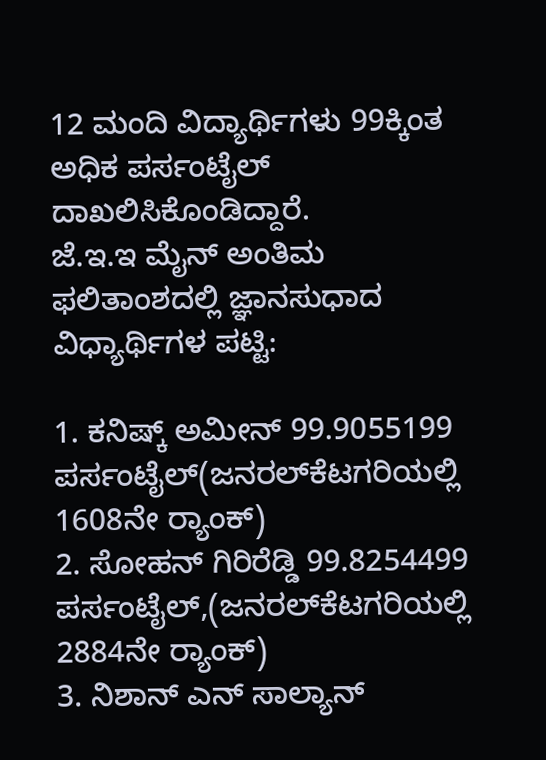12 ಮಂದಿ ವಿದ್ಯಾರ್ಥಿಗಳು 99ಕ್ಕಿಂತ ಅಧಿಕ ಪರ್ಸಂಟೈಲ್ ದಾಖಲಿಸಿಕೊಂಡಿದ್ದಾರೆ.
ಜೆ.ಇ.ಇ ಮೈನ್ ಅಂತಿಮ ಫಲಿತಾಂಶದಲ್ಲಿ ಜ್ಞಾನಸುಧಾದ ವಿಧ್ಯಾರ್ಥಿಗಳ ಪಟ್ಟಿ:

1. ಕನಿಷ್ಕ್ ಅಮೀನ್ 99.9055199 ಪರ್ಸಂಟೈಲ್(ಜನರಲ್‌ಕೆಟಗರಿಯಲ್ಲಿ 1608ನೇ ರ‍್ಯಾಂಕ್)
2. ಸೋಹನ್ ಗಿರಿರೆಡ್ಡಿ 99.8254499 ಪರ್ಸಂಟೈಲ್,(ಜನರಲ್‌ಕೆಟಗರಿಯಲ್ಲಿ 2884ನೇ ರ‍್ಯಾಂಕ್)
3. ನಿಶಾನ್ ಎನ್ ಸಾಲ್ಯಾನ್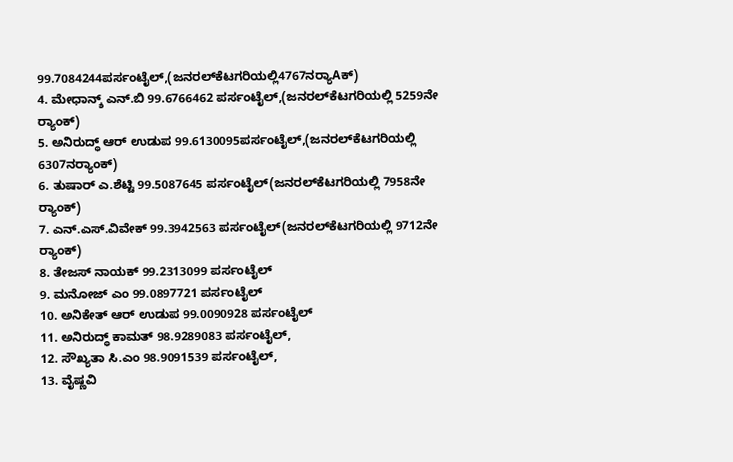99.7084244ಪರ್ಸಂಟೈಲ್,(ಜನರಲ್‌ಕೆಟಗರಿಯಲ್ಲಿ4767ನರ‍್ಯಾAಕ್)
4. ಮೇಧಾನ್ಶ್ ಎನ್.ಬಿ 99.6766462 ಪರ್ಸಂಟೈಲ್,(ಜನರಲ್‌ಕೆಟಗರಿಯಲ್ಲಿ 5259ನೇ ರ‍್ಯಾಂಕ್)
5. ಅನಿರುದ್ಧ್ ಆರ್ ಉಡುಪ 99.6130095ಪರ್ಸಂಟೈಲ್,(ಜನರಲ್‌ಕೆಟಗರಿಯಲ್ಲಿ 6307ನರ‍್ಯಾಂಕ್)
6. ತುಷಾರ್ ಎ.ಶೆಟ್ಟಿ 99.5087645 ಪರ್ಸಂಟೈಲ್(ಜನರಲ್‌ಕೆಟಗರಿಯಲ್ಲಿ 7958ನೇ ರ‍್ಯಾಂಕ್)
7. ಎನ್.ಎಸ್.ವಿವೇಕ್ 99.3942563 ಪರ್ಸಂಟೈಲ್(ಜನರಲ್‌ಕೆಟಗರಿಯಲ್ಲಿ 9712ನೇ ರ‍್ಯಾಂಕ್)
8. ತೇಜಸ್ ನಾಯಕ್ 99.2313099 ಪರ್ಸಂಟೈಲ್
9. ಮನೋಜ್ ಎಂ 99.0897721 ಪರ್ಸಂಟೈಲ್
10. ಅನಿಕೇತ್ ಆರ್ ಉಡುಪ 99.0090928 ಪರ್ಸಂಟೈಲ್
11. ಅನಿರುದ್ಧ್ ಕಾಮತ್ 98.9289083 ಪರ್ಸಂಟೈಲ್,
12. ಸೌಖ್ಯತಾ ಸಿ.ಎಂ 98.9091539 ಪರ್ಸಂಟೈಲ್,
13. ವೈಷ್ಣವಿ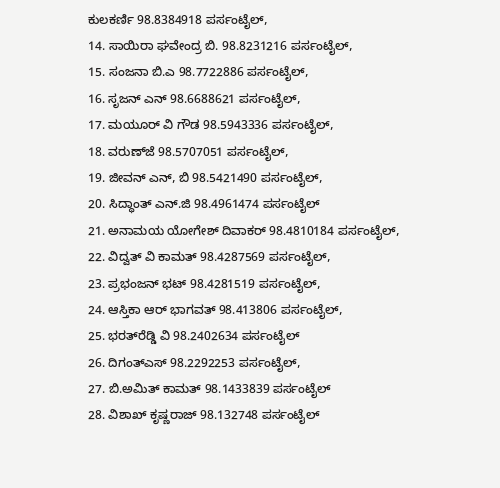ಕುಲಕರ್ಣಿ 98.8384918 ಪರ್ಸಂಟೈಲ್,
14. ಸಾಯಿರಾ ಘವೇಂದ್ರ ಬಿ. 98.8231216 ಪರ್ಸಂಟೈಲ್,
15. ಸಂಜನಾ ಬಿ.ಎ 98.7722886 ಪರ್ಸಂಟೈಲ್,
16. ಸೃಜನ್ ಎನ್ 98.6688621 ಪರ್ಸಂಟೈಲ್,
17. ಮಯೂರ್ ವಿ ಗೌಡ 98.5943336 ಪರ್ಸಂಟೈಲ್,
18. ವರುಣ್‌ಜೆ 98.5707051 ಪರ್ಸಂಟೈಲ್,
19. ಜೀವನ್ ಎನ್, ಬಿ 98.5421490 ಪರ್ಸಂಟೈಲ್,
20. ಸಿದ್ಧಾಂತ್ ಎನ್.ಜಿ 98.4961474 ಪರ್ಸಂಟೈಲ್
21. ಅನಾಮಯ ಯೋಗೇಶ್ ದಿವಾಕರ್ 98.4810184 ಪರ್ಸಂಟೈಲ್,
22. ವಿದ್ವತ್ ವಿ ಕಾಮತ್ 98.4287569 ಪರ್ಸಂಟೈಲ್,
23. ಪ್ರಭಂಜನ್ ಭಟ್ 98.4281519 ಪರ್ಸಂಟೈಲ್,
24. ಆಸ್ತಿಕಾ ಆರ್ ಭಾಗವತ್ 98.413806 ಪರ್ಸಂಟೈಲ್,
25. ಭರತ್‌ರೆಡ್ಡಿ ವಿ 98.2402634 ಪರ್ಸಂಟೈಲ್
26. ದಿಗಂತ್‌ಎಸ್ 98.2292253 ಪರ್ಸಂಟೈಲ್,
27. ಬಿ.ಅಮಿತ್ ಕಾಮತ್ 98.1433839 ಪರ್ಸಂಟೈಲ್
28. ವಿಶಾಖ್ ಕೃಷ್ಣರಾಜ್ 98.132748 ಪರ್ಸಂಟೈಲ್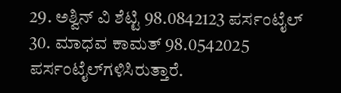29. ಅಶ್ವಿನ್ ವಿ ಶೆಟ್ಟಿ 98.0842123 ಪರ್ಸಂಟೈಲ್
30. ಮಾಧವ ಕಾಮತ್ 98.0542025 ಪರ್ಸಂಟೈಲ್‌ಗಳಿಸಿರುತ್ತಾರೆ.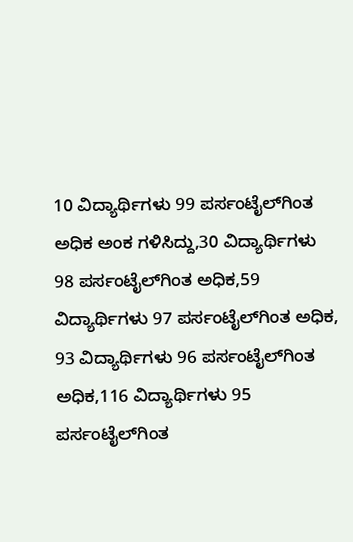10 ವಿದ್ಯಾರ್ಥಿಗಳು 99 ಪರ್ಸಂಟೈಲ್‌ಗಿಂತ ಅಧಿಕ ಅಂಕ ಗಳಿಸಿದ್ದು,30 ವಿದ್ಯಾರ್ಥಿಗಳು 98 ಪರ್ಸಂಟೈಲ್‌ಗಿಂತ ಅಧಿಕ,59 ವಿದ್ಯಾರ್ಥಿಗಳು 97 ಪರ್ಸಂಟೈಲ್‌ಗಿಂತ ಅಧಿಕ, 93 ವಿದ್ಯಾರ್ಥಿಗಳು 96 ಪರ್ಸಂಟೈಲ್‌ಗಿಂತ ಅಧಿಕ,116 ವಿದ್ಯಾರ್ಥಿಗಳು 95 ಪರ್ಸಂಟೈಲ್‌ಗಿಂತ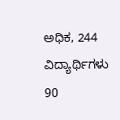ಅಧಿಕ, 244 ವಿದ್ಯಾರ್ಥಿಗಳು 90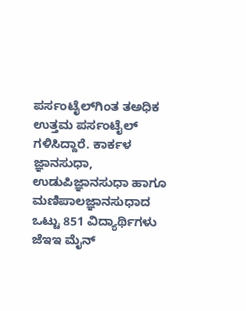ಪರ್ಸಂಟೈಲ್‌ಗಿಂತ ತಅಧಿಕ ಉತ್ತಮ ಪರ್ಸಂಟೈಲ್ ಗಳಿಸಿದ್ದಾರೆ. ಕಾರ್ಕಳ ಜ್ಞಾನಸುಧಾ, ಉಡುಪಿಜ್ಞಾನಸುಧಾ ಹಾಗೂ ಮಣಿಪಾಲಜ್ಞಾನಸುಧಾದ ಒಟ್ಟು 851 ವಿದ್ಯಾರ್ಥಿಗಳು ಜೆಇಇ ಮೈನ್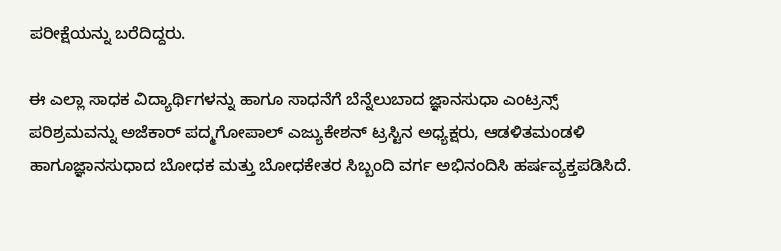ಪರೀಕ್ಷೆಯನ್ನು ಬರೆದಿದ್ದರು.

ಈ ಎಲ್ಲಾ ಸಾಧಕ ವಿದ್ಯಾರ್ಥಿಗಳನ್ನು ಹಾಗೂ ಸಾಧನೆಗೆ ಬೆನ್ನೆಲುಬಾದ ಜ್ಞಾನಸುಧಾ ಎಂಟ್ರನ್ಸ್ ಪರಿಶ್ರಮವನ್ನು ಅಜೆಕಾರ್ ಪದ್ಮಗೋಪಾಲ್ ಎಜ್ಯುಕೇಶನ್ ಟ್ರಸ್ಟಿನ ಅಧ್ಯಕ್ಷರು, ಆಡಳಿತಮಂಡಳಿ ಹಾಗೂಜ್ಞಾನಸುಧಾದ ಬೋಧಕ ಮತ್ತು ಬೋಧಕೇತರ ಸಿಬ್ಬಂದಿ ವರ್ಗ ಅಭಿನಂದಿಸಿ ಹರ್ಷವ್ಯಕ್ತಪಡಿಸಿದೆ.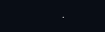.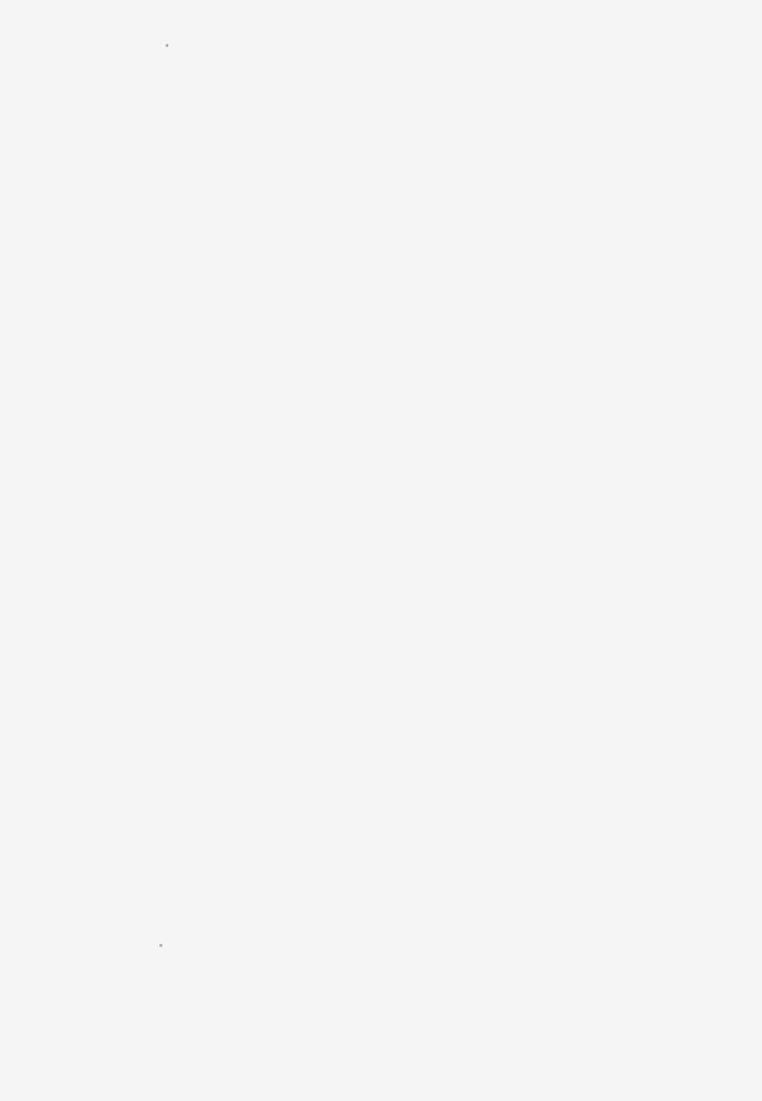.

















































.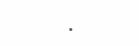.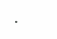.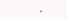.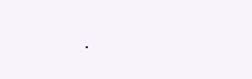.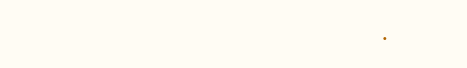.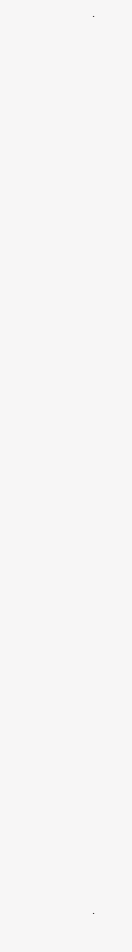.











































.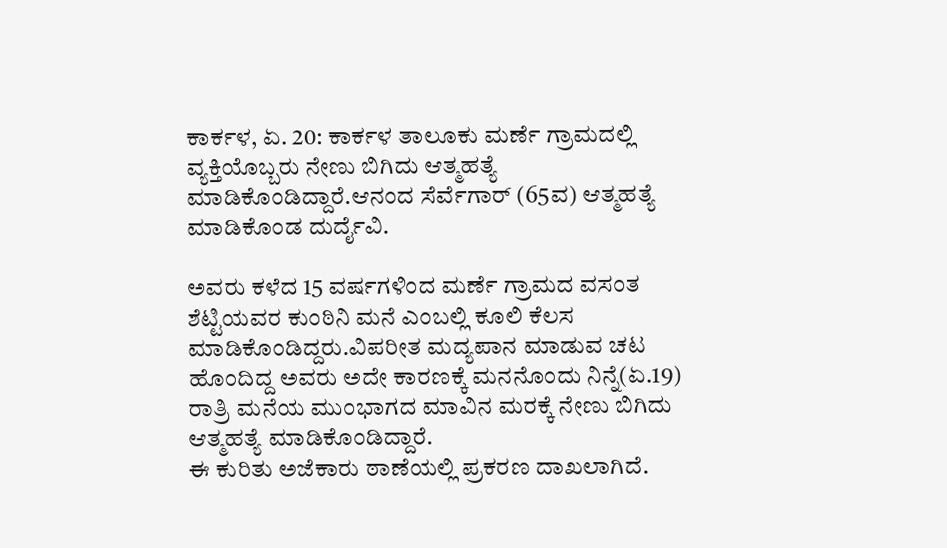ಕಾರ್ಕಳ, ಏ. 20: ಕಾರ್ಕಳ ತಾಲೂಕು ಮರ್ಣೆ ಗ್ರಾಮದಲ್ಲಿ ವ್ಯಕ್ತಿಯೊಬ್ಬರು ನೇಣು ಬಿಗಿದು ಆತ್ಮಹತ್ಯೆ ಮಾಡಿಕೊಂಡಿದ್ದಾರೆ.ಆನಂದ ಸೆರ್ವೆಗಾರ್ (65ವ) ಆತ್ಮಹತ್ಯೆ ಮಾಡಿಕೊಂಡ ದುರ್ದೈವಿ.

ಅವರು ಕಳೆದ 15 ವರ್ಷಗಳಿಂದ ಮರ್ಣೆ ಗ್ರಾಮದ ವಸಂತ ಶೆಟ್ಟಿಯವರ ಕುಂಠಿನಿ ಮನೆ ಎಂಬಲ್ಲಿ ಕೂಲಿ ಕೆಲಸ ಮಾಡಿಕೊಂಡಿದ್ದರು.ವಿಪರೀತ ಮದ್ಯಪಾನ ಮಾಡುವ ಚಟ ಹೊಂದಿದ್ದ ಅವರು ಅದೇ ಕಾರಣಕ್ಕೆ ಮನನೊಂದು ನಿನ್ನೆ(ಏ.19) ರಾತ್ರಿ ಮನೆಯ ಮುಂಭಾಗದ ಮಾವಿನ ಮರಕ್ಕೆ ನೇಣು ಬಿಗಿದು ಆತ್ಮಹತ್ಯೆ ಮಾಡಿಕೊಂಡಿದ್ದಾರೆ.
ಈ ಕುರಿತು ಅಜೆಕಾರು ಠಾಣೆಯಲ್ಲಿ ಪ್ರಕರಣ ದಾಖಲಾಗಿದೆ.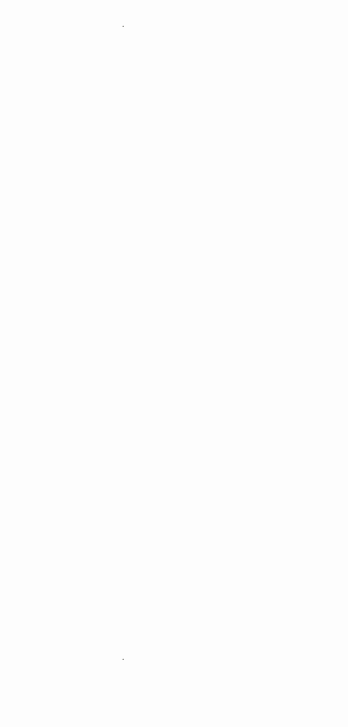.











































.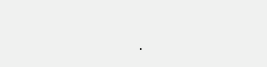.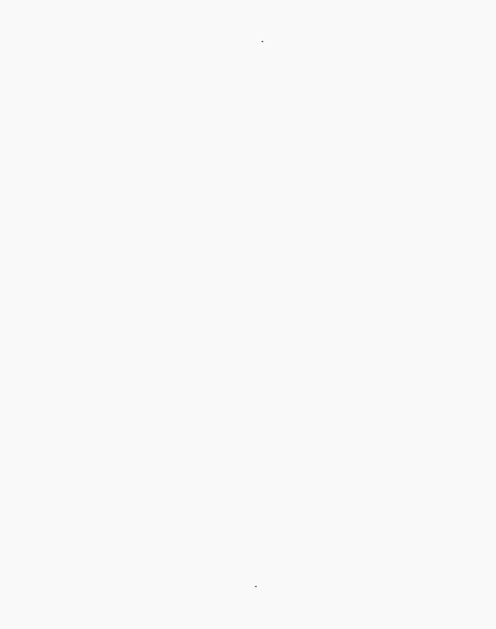.





























































.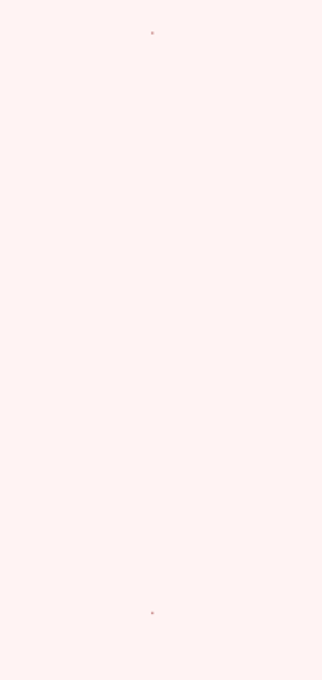.











































.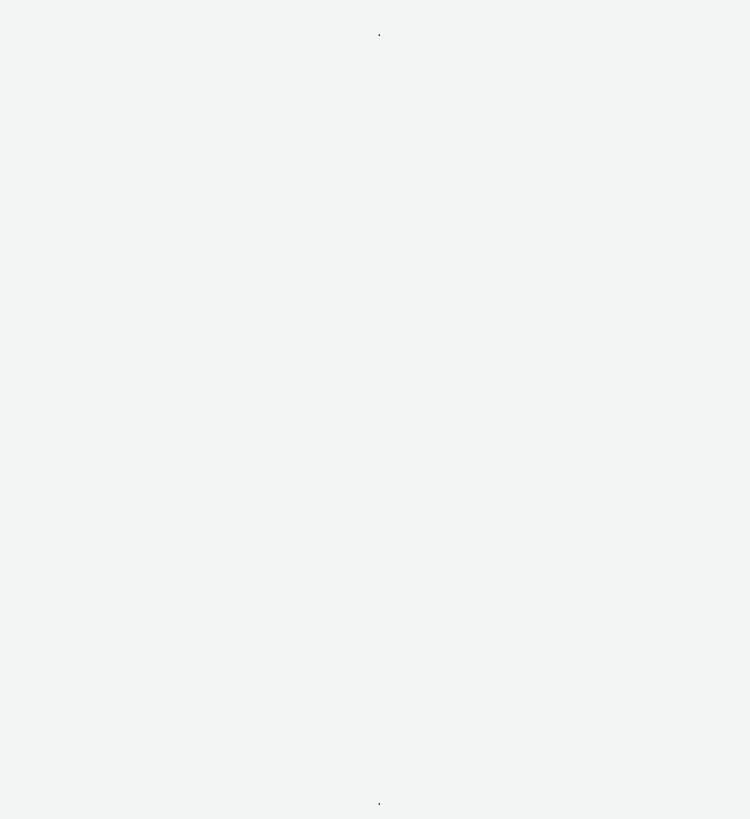.

















































.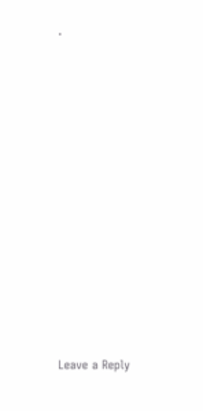.





















Leave a Reply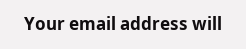Your email address will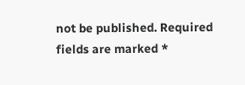not be published. Required fields are marked *